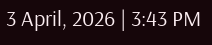3 April, 2026 | 3:43 PM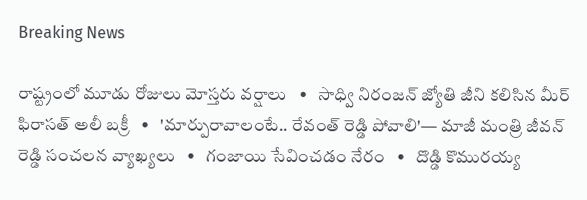Breaking News

రాష్ట్రంలో మూడు రోజులు మోస్తరు వర్షాలు   •   సాధ్వి నిరంజన్ జ్యోతి జీని కలిసిన మీర్ ఫిరాసత్ అలీ బక్రీ   •   'మార్పురావాలంటే.. రేవంత్ రెడ్డి పోవాలి'— మాజీ మంత్రి జీవన్ రెడ్డి సంచలన వ్యాఖ్యలు   •   గంజాయి సేవించడం నేరం   •   దొడ్డి కొమురయ్య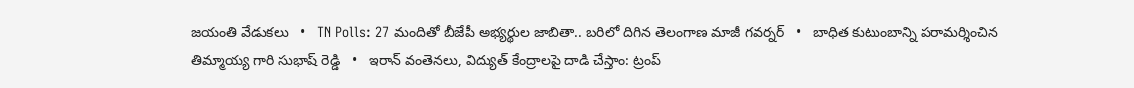జయంతి వేడుకలు   •   TN Polls: 27 మందితో బీజేపీ అభ్యర్థుల జాబితా.. బరిలో దిగిన తెలంగాణ మాజీ గవర్నర్   •   బాధిత కుటుంబాన్ని పరామర్శించిన తిమ్మాయ్య గారి సుభాష్ రెడ్డి   •   ఇరాన్ వంతెనలు, విద్యుత్ కేంద్రాలపై దాడి చేస్తాం: ట్రంప్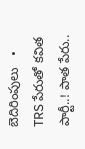బెదిరింపులు   •   TRS పేరుతో కవిత పార్టీ..! పాత పేరు..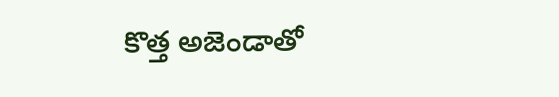కొత్త అజెండాతో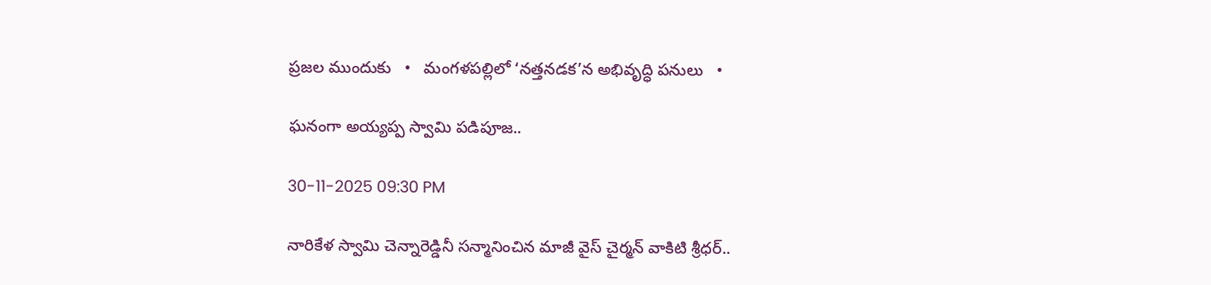ప్రజల ముందుకు   •   మంగళపల్లిలో ‘నత్తనడక’న అభివృద్ధి పనులు   •

ఘనంగా అయ్యప్ప స్వామి పడిపూజ..

30-11-2025 09:30 PM

నారికేళ స్వామి చెన్నారెడ్డినీ సన్మానించిన మాజీ వైస్ చైర్మన్ వాకిటి శ్రీధర్..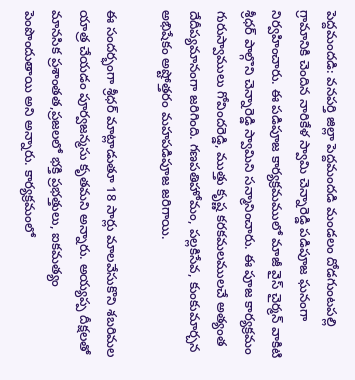పెద్దమందడి: వనపర్తి జిల్లా పెద్దమందడి మండలం దోడగుంటపల్లి గ్రామానికి చెందిన నారికేళ స్వామి చెన్నారెడ్డి పడిపూజ ఘనంగా నిర్వహించారు. ఈ పడిపూజ కార్యక్రమములో మాజీ వైస్ చైర్మన్ వాకిటి శ్రీధర్ పాల్గొని చెన్నారెడ్డి స్వామిని సన్మానించారు. ఈ పూజ కార్యక్రమం గురుస్వాములు గోవిందరెడ్డి, ముత్తు కృష్ణ కరకమలములచే అత్యంత దేదీప్యమానంగా జరిగింది. గణపతిహోమం, పల్లకిసేవ, కుంకుమార్చన అభిషేకం అష్టోత్తరం మహపడిపూజ జరిగాయి.

ఈ సందర్భంగా శ్రీధర్ మాట్లాడుతూ 18 సార్లు మాలవేసుకొని శబరిమల యాత్ర చేయడం పూర్వజన్మసు కృతమని అన్నారు. అయ్యప్ప దీక్షలతో మానసిక ప్రశాంతత,ప్రజలలో భక్తి ప్రభత్తులు, ఐకమత్యం పెంపొందుతాయి అని అన్నారు. కార్యక్రమంలో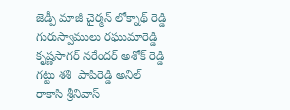జెడ్పీ మాజీ చైర్మన్ లోక్నాథ్ రెడ్డి గురుస్వాములు రఘుమారెడ్డి కృష్ణసాగర్ నరేందర్ అశోక్ రెడ్డి గట్టు శశి  పాపిరెడ్డి అనిల్  రాకాసి శ్రీనివాస్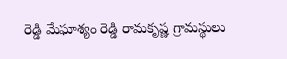రెడ్డి మేఘాశ్యం రెడ్డి రామకృష్ణ గ్రామస్థులు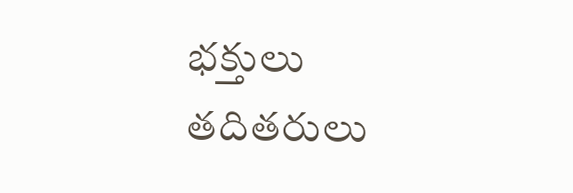భక్తులు తదితరులు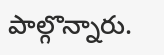పాల్గొన్నారు.